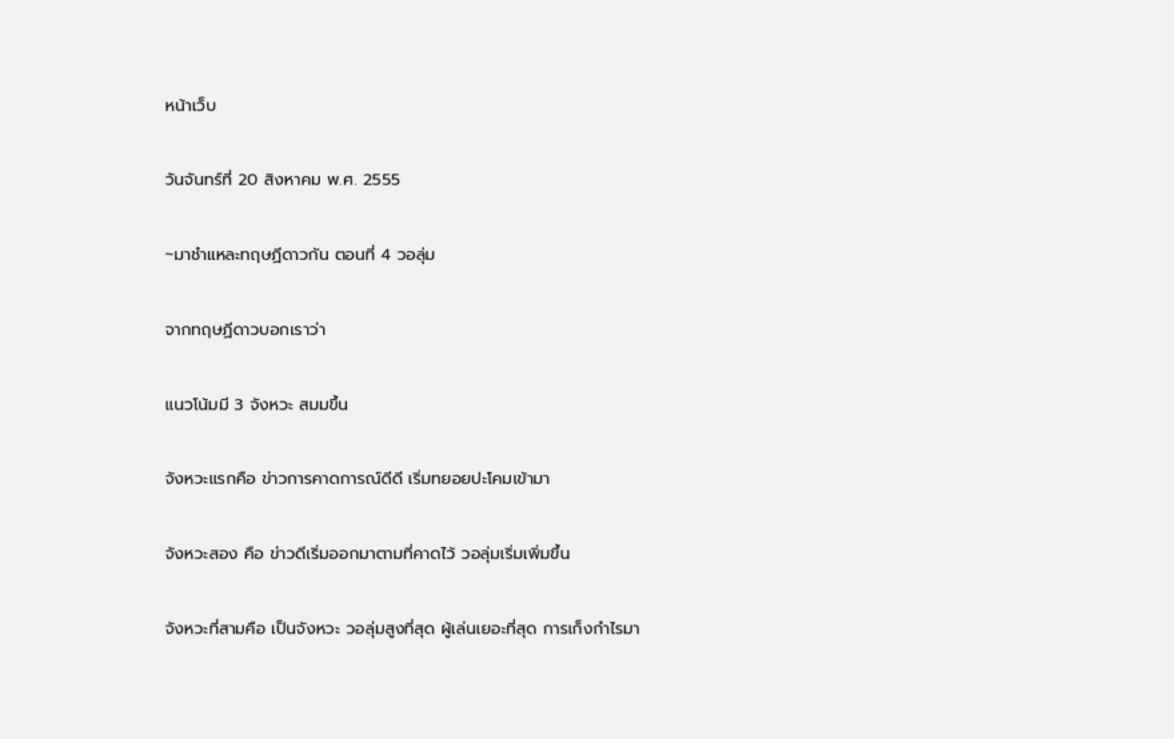หน้าเว็บ

วันจันทร์ที่ 20 สิงหาคม พ.ศ. 2555

~มาชำแหละทฤษฏีดาวกัน ตอนที่ 4 วอลุ่ม

จากทฤษฏีดาวบอกเราว่า

แนวโน้มมี 3 จังหวะ สมมขึ้น

จังหวะแรกคือ ข่าวการคาดการณ์ดีดี เริ่มทยอยปะโคมเข้ามา

จังหวะสอง คือ ข่าวดีเริ่มออกมาตามที่คาดไว้ วอลุ่มเริ่มเพิ่มขึ้น

จังหวะที่สามคือ เป็นจังหวะ วอลุ่มสูงที่สุด ผู้เล่นเยอะที่สุด การเก็งกำไรมา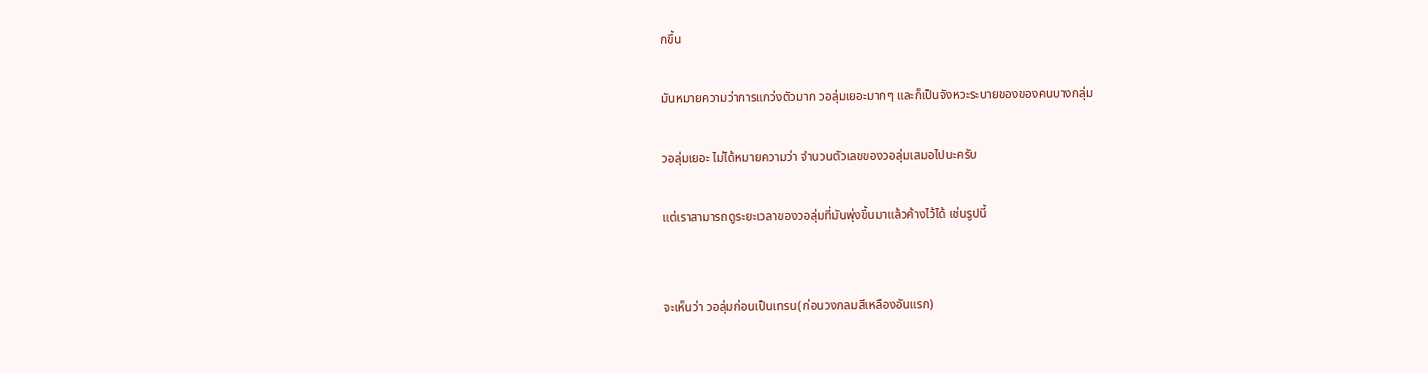กขึ้น

มันหมายความว่าการแกว่งตัวมาก วอลุ่มเยอะมากๆ และก็เป็นจังหวะระบายของของคนบางกลุ่ม

วอลุ่มเยอะ ไม่ได้หมายความว่า จำนวนตัวเลขของวอลุ่มเสมอไปนะครับ

แต่เราสามารถดูระยะเวลาของวอลุ่มที่มันพุ่งขึ้นมาแล้วค้างไว้ได้ เช่นรูปนี้


จะเห็นว่า วอลุ่มก่อนเป็นเทรน(ก่อนวงกลมสีเหลืองอันแรก)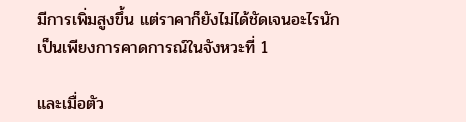มีการเพิ่มสูงขึ้น แต่ราคาก็ยังไม่ได้ชัดเจนอะไรนัก เป็นเพียงการคาดการณ์ในจังหวะที่ 1

และเมื่อตัว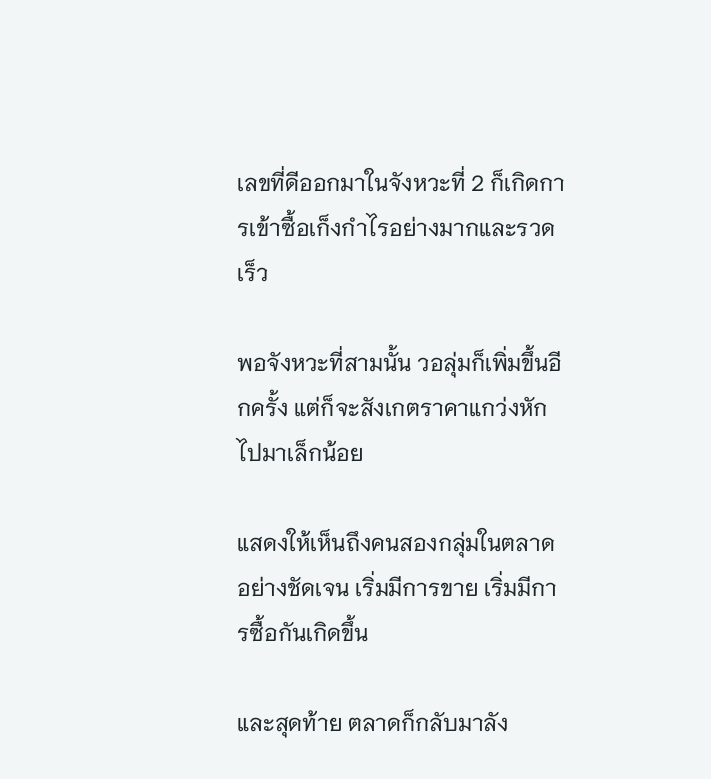เลขที่ดีออกมาในจังหวะที่ 2 ก็เกิดการเข้าซื้อเก็งกำไรอย่างมากและรวดเร็ว

พอจังหวะที่สามนั้น วอลุ่มก็เพิ่มขึ้นอีกครั้ง แต่ก็จะสังเกตราคาแกว่งหักไปมาเล็กน้อย

แสดงให้เห็นถึงคนสองกลุ่มในตลาดอย่างชัดเจน เริ่มมีการขาย เริ่มมีการซื้อกันเกิดขึ้น

และสุดท้าย ตลาดก็กลับมาลัง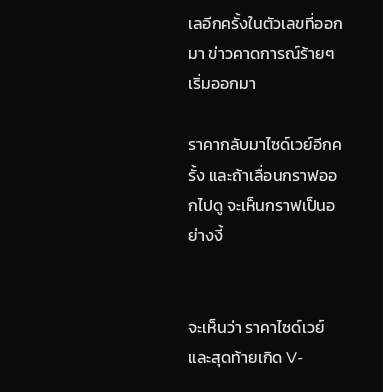เลอีกครั้งในตัวเลขที่ออกมา ข่าวคาดการณ์ร้ายๆ เริ่มออกมา

ราคากลับมาไซด์เวย์อีกครั้ง และถ้าเลื่อนกราฟออกไปดู จะเห็นกราฟเป็นอย่างงี้


จะเห็นว่า ราคาไซด์เวย์ และสุดท้ายเกิด V-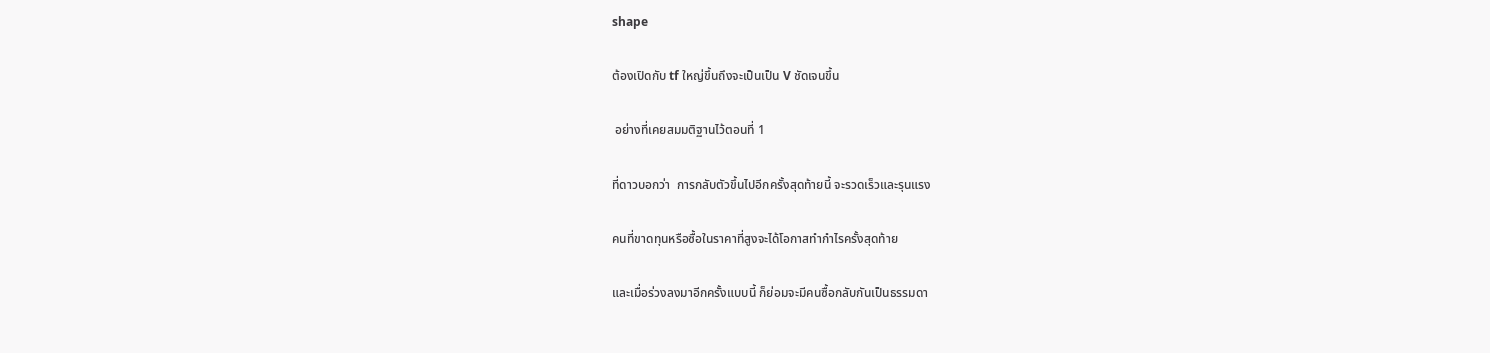shape

ต้องเปิดกับ tf ใหญ่ขึ้นถึงจะเป็นเป็น V ชัดเจนขึ้น

 อย่างที่เคยสมมติฐานไว้ตอนที่ 1

ที่ดาวบอกว่า  การกลับตัวขึ้นไปอีกครั้งสุดท้ายนี้ จะรวดเร็วและรุนแรง

คนที่ขาดทุนหรือซื้อในราคาที่สูงจะได้โอกาสทำกำไรครั้งสุดท้าย

และเมื่อร่วงลงมาอีกครั้งแบบนี้ ก็ย่อมจะมีคนซื้อกลับกันเป็นธรรมดา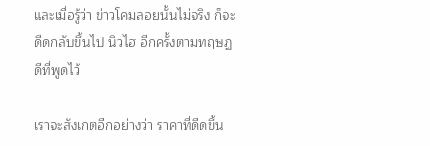และเมื่อรู้ว่า ข่าวโคมลอยนั้นไม่จริง ก็จะดีดกลับขึ้นไป นิวไฮ อีกครั้งตามทฤษฏดีที่พูดไว้

เราจะสังเกตอีกอย่างว่า ราคาที่ดีดขึ้น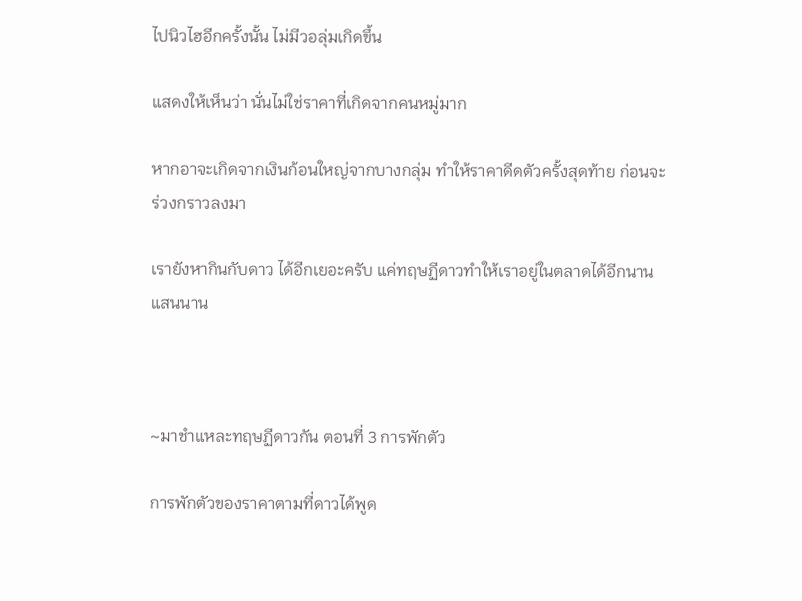ไปนิวไฮอีกครั้งนั้น ไม่มีวอลุ่มเกิดขึ้น

แสดงให้เห็นว่า นั่นไม่ใช่ราคาที่เกิดจากคนหมู่มาก

หากอาจะเกิดจากเงินก้อนใหญ่จากบางกลุ่ม ทำให้ราคาดีดตัวครั้งสุดท้าย ก่อนจะร่วงกราวลงมา

เรายังหากินกับดาว ได้อีกเยอะครับ แค่ทฤษฏีดาวทำให้เราอยู่ในตลาดได้อีกนานแสนนาน



~มาชำแหละทฤษฏีดาวกัน ตอนที่ 3 การพักตัว

การพักตัวของราคาตามที่ดาวได้พูด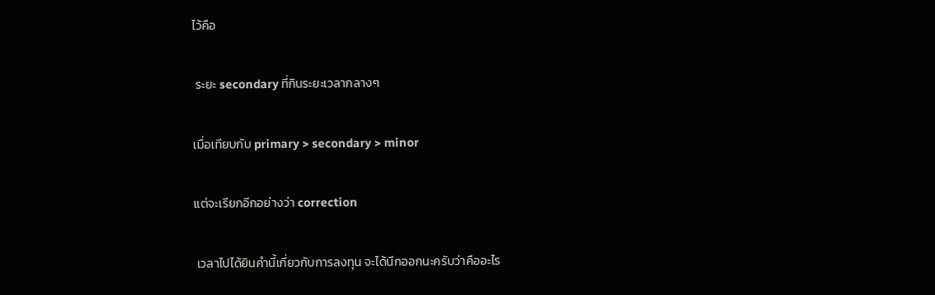ไว้คือ

 ระยะ secondary ที่กินระยะเวลากลางๆ

เมื่อเทียบกับ primary > secondary > minor

แต่จะเรียกอีกอย่างว่า correction

 เวลาไปได้ยินคำนี้เกี่ยวกับการลงทุน จะได้นึกออกนะครับว่าคืออะไร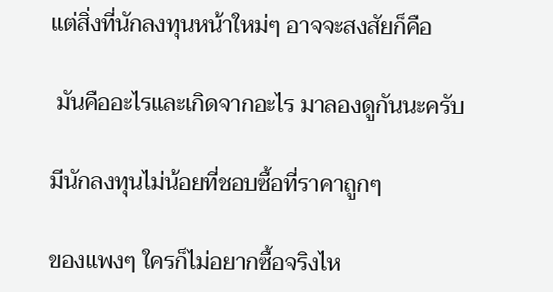แต่สิ่งที่นักลงทุนหน้าใหม่ๆ อาจจะสงสัยก็คือ

 มันคืออะไรและเกิดจากอะไร มาลองดูกันนะครับ

มีนักลงทุนไม่น้อยที่ชอบซื้อที่ราคาถูกๆ

ของแพงๆ ใครก็ไม่อยากซื้อจริงไห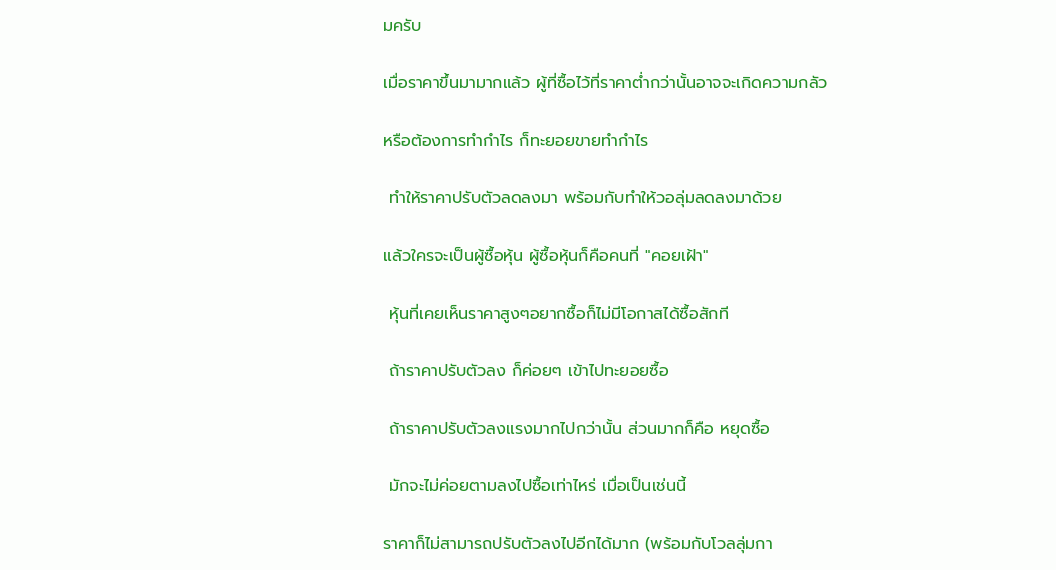มครับ

เมื่อราคาขึ้นมามากแล้ว ผู้ที่ซื้อไว้ที่ราคาต่ำกว่านั้นอาจจะเกิดความกลัว

หรือต้องการทำกำไร ก็ทะยอยขายทำกำไร

 ทำให้ราคาปรับตัวลดลงมา พร้อมกับทำให้วอลุ่มลดลงมาด้วย

แล้วใครจะเป็นผู้ซื้อหุ้น ผู้ซื้อหุ้นก็คือคนที่ "คอยเฝ้า"

 หุ้นที่เคยเห็นราคาสูงๆอยากซื้อก็ไม่มีโอกาสได้ซื้อสักที

 ถ้าราคาปรับตัวลง ก็ค่อยๆ เข้าไปทะยอยซื้อ

 ถ้าราคาปรับตัวลงแรงมากไปกว่านั้น ส่วนมากก็คือ หยุดซื้อ

 มักจะไม่ค่อยตามลงไปซื้อเท่าไหร่ เมื่อเป็นเช่นนี้

ราคาก็ไม่สามารถปรับตัวลงไปอีกได้มาก (พร้อมกับโวลลุ่มกา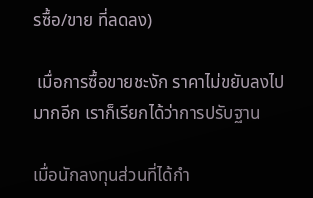รซื้อ/ขาย ที่ลดลง)

 เมื่อการซื้อขายชะงัก ราคาไม่ขยับลงไปมากอีก เราก็เรียกได้ว่าการปรับฐาน

เมื่อนักลงทุนส่วนที่ได้กำ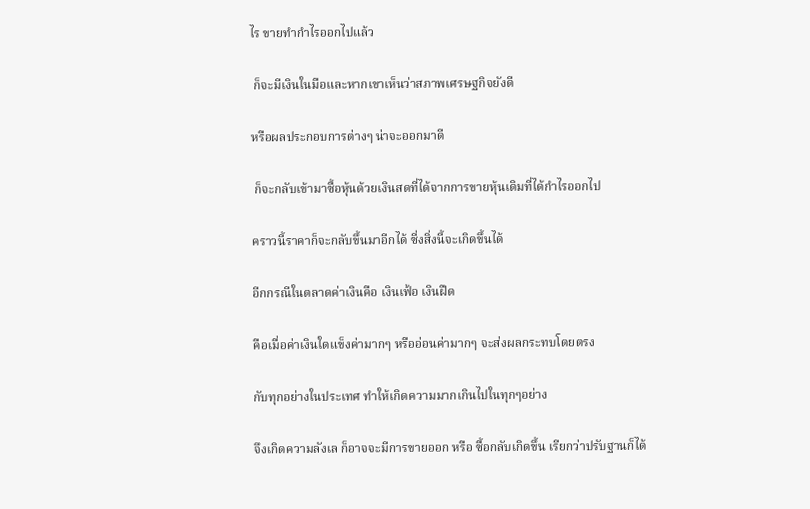ไร ขายทำกำไรออกไปแล้ว

 ก็จะมีเงินในมือและหากเขาเห็นว่าสภาพเศรษฐกิจยังดี

หรือผลประกอบการต่างๆ น่าจะออกมาดี

 ก็จะกลับเข้ามาซื้อหุ้นด้วยเงินสดที่ได้จากการขายหุ้นเดิมที่ได้กำไรออกไป

คราวนี้ราคาก็จะกลับขึ้นมาอีกได้ ซี่งสิ่งนี้จะเกิดขึ้นได้

อีกกรณีในตลาดค่าเงินคือ เงินเฟ้อ เงินฝืด

คือเมื่อค่าเงินใดแข็งค่ามากๆ หรืออ่อนค่ามากๆ จะส่งผลกระทบโดยตรง

กับทุกอย่างในประเทศ ทำให้เกิดความมากเกินไปในทุกๆอย่าง

จึงเกิดความลังเล ก็อาจจะมีการขายออก หรือ ซื้อกลับเกิดขึ้น เรียกว่าปรับฐานก็ได้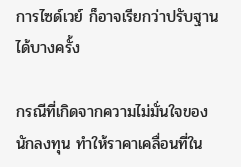การไซด์เวย์ ก็อาจเรียกว่าปรับฐานได้บางครั้ง

กรณีที่เกิดจากความไม่มั่นใจของนักลงทุน ทำให้ราคาเคลื่อนที่ใน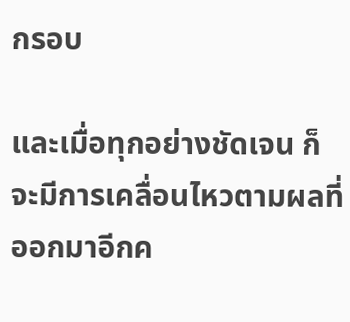กรอบ

และเมื่อทุกอย่างชัดเจน ก็จะมีการเคลื่อนไหวตามผลที่ออกมาอีกค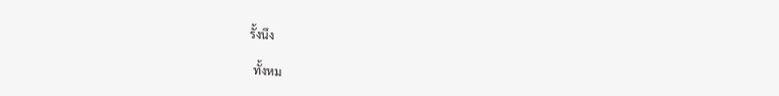รั้งนึง

 ทั้งหม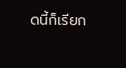ดนี้ก็เรียก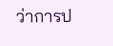ว่าการป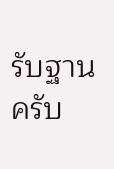รับฐานครับ